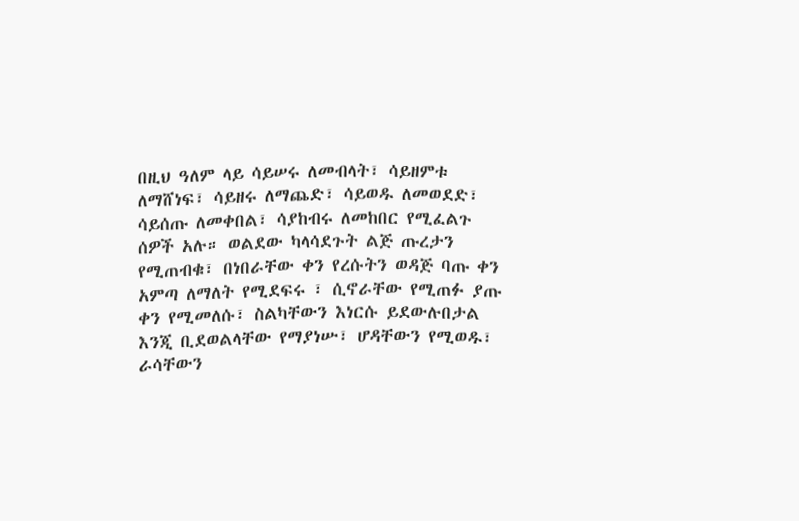በዚህ ዓለም ላይ ሳይሠሩ ለመብላት፣ ሳይዘምቱ ለማሸነፍ፣ ሳይዘሩ ለማጨድ፣ ሳይወዱ ለመወደድ፣ ሳይሰጡ ለመቀበል፣ ሳያከብሩ ለመከበር የሚፈልጉ ሰዎች አሉ። ወልደው ካላሳደጉት ልጅ ጡረታን የሚጠብቁ፣ በነበራቸው ቀን የረሱትን ወዳጅ ባጡ ቀን አምጣ ለማለት የሚደፍሩ ፣ ሲኖራቸው የሚጠፉ ያጡ ቀን የሚመለሱ፣ ስልካቸውን እነርሱ ይደውሉበታል እንጂ ቢደወልላቸው የማያነሡ፣ ሆዳቸውን የሚወዱ፣ ራሳቸውን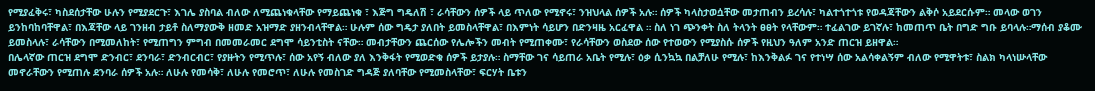የሚያፈቅሩ፣ ካስደሰታቸው ሁሉን የሚያደርጉ፣ እገሌ ያስባል ብለው ለሚጨነቁላቸው የማይጨነቁ ፣ እጅግ ግዴለሽ ፣ ራሳቸውን ሰዎች ላይ ጥለው የሚኖሩ፣ ንዝህላል ሰዎች አሉ። ሰዎች ካላስታወሷቸው መታጠብን ይረሳሉ፣ ካልተጎተጎቱ የወዳጃቸውን ልቅሶ አይደርሱም። መላው ወገን ይንከባከባቸዋል፣ በእጃቸው ላይ ገንዘብ ታይቶ ስለማያውቅ ዘመድ አዝማድ ያዘንብላቸዋል። ሁሉም ሰው ግዴታ ያለበት ይመስላቸዋል፣ በእምነት ሳይሆን በድንዛዜ አርፈዋል ። ስለ ነገ ጭንቀት ስለ ትላንት ፀፀት የላቸውም። ተፈልገው ይገኛሉ፣ ከመጠጥ ቤት በግድ ግቡ ይባላሉ።ማሰብ ያቆሙ ይመስላሉ፣ ራሳቸውን በሚመለከት፣ የሚጠግን ምግብ በመመራመር ደግሞ ሳይንቲስት ናቸው። መብታቸውን ጨርሰው የሌሎችን መብት የሚጠቀሙ፣ የራሳቸውን ወስደው ሰው የተወውን የሚያስሱ ሰዎች የዚህን ዓለም አንድ ጠርዝ ይዘዋል።
በሌላኛው ጠርዝ ደግሞ ድንብር፣ ደንባራ፣ ድንብርብር፣ የያዙትን የሚጥሉ፣ ሰው አየኝ ብለው ያለ እንቅፋት የሚወድቁ ሰዎች ይታያሉ። ስማቸው ገና ሳይጠራ አቤት የሚሉ፣ ዕቃ ሲንኳኳ በልቻለሁ የሚሉ፣ ከእንቅልፉ ገና የተነሣ ሰው አልሳቀልኝም ብለው የሚዋትቱ፣ ስልክ ካላነሡላቸው መኖራቸውን የሚጠሉ ደንባራ ሰዎች አሉ። ለሁሉ የመሳቅ፣ ለሁሉ የመሮጥ፣ ለሁሉ የመስገድ ግዳጅ ያለባቸው የሚመስላቸው፣ ፍርሃት ቤቱን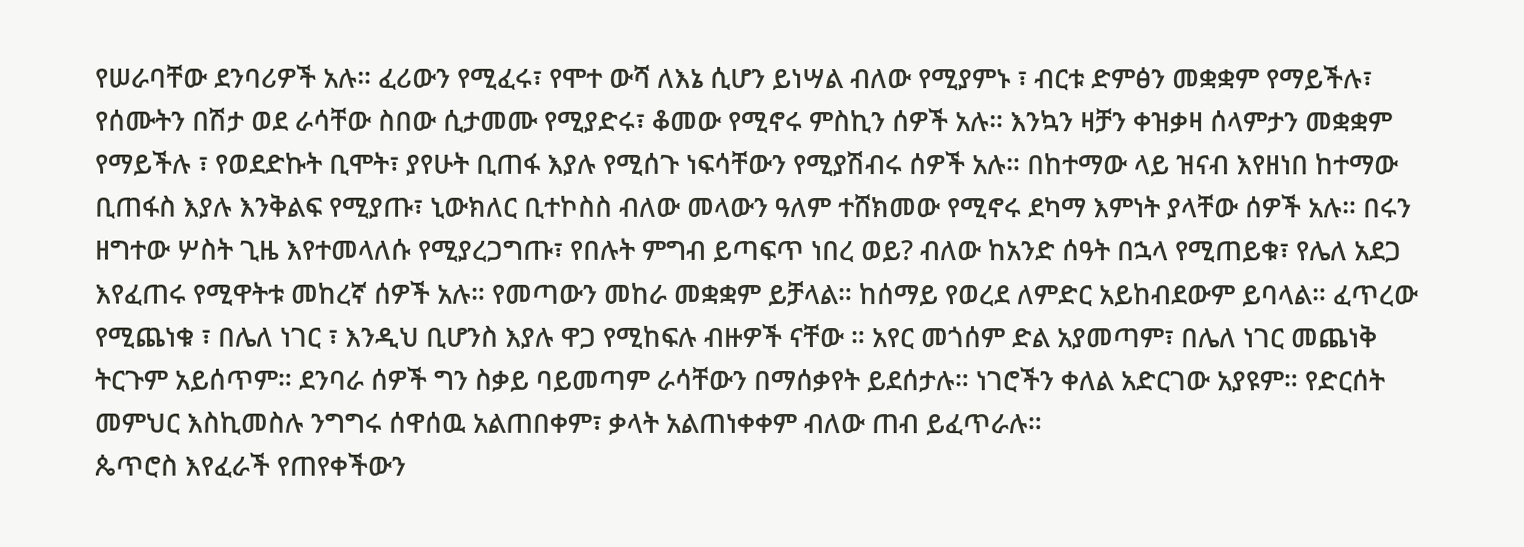የሠራባቸው ደንባሪዎች አሉ። ፈሪውን የሚፈሩ፣ የሞተ ውሻ ለእኔ ሲሆን ይነሣል ብለው የሚያምኑ ፣ ብርቱ ድምፅን መቋቋም የማይችሉ፣ የሰሙትን በሽታ ወደ ራሳቸው ስበው ሲታመሙ የሚያድሩ፣ ቆመው የሚኖሩ ምስኪን ሰዎች አሉ። እንኳን ዛቻን ቀዝቃዛ ሰላምታን መቋቋም የማይችሉ ፣ የወደድኩት ቢሞት፣ ያየሁት ቢጠፋ እያሉ የሚሰጉ ነፍሳቸውን የሚያሽብሩ ሰዎች አሉ። በከተማው ላይ ዝናብ እየዘነበ ከተማው ቢጠፋስ እያሉ እንቅልፍ የሚያጡ፣ ኒውክለር ቢተኮስስ ብለው መላውን ዓለም ተሸክመው የሚኖሩ ደካማ እምነት ያላቸው ሰዎች አሉ። በሩን ዘግተው ሦስት ጊዜ እየተመላለሱ የሚያረጋግጡ፣ የበሉት ምግብ ይጣፍጥ ነበረ ወይ? ብለው ከአንድ ሰዓት በኋላ የሚጠይቁ፣ የሌለ አደጋ እየፈጠሩ የሚዋትቱ መከረኛ ሰዎች አሉ። የመጣውን መከራ መቋቋም ይቻላል። ከሰማይ የወረደ ለምድር አይከብደውም ይባላል። ፈጥረው የሚጨነቁ ፣ በሌለ ነገር ፣ እንዲህ ቢሆንስ እያሉ ዋጋ የሚከፍሉ ብዙዎች ናቸው ። አየር መጎሰም ድል አያመጣም፣ በሌለ ነገር መጨነቅ ትርጉም አይሰጥም። ደንባራ ሰዎች ግን ስቃይ ባይመጣም ራሳቸውን በማሰቃየት ይደሰታሉ። ነገሮችን ቀለል አድርገው አያዩም። የድርሰት መምህር እስኪመስሉ ንግግሩ ሰዋሰዉ አልጠበቀም፣ ቃላት አልጠነቀቀም ብለው ጠብ ይፈጥራሉ።
ጴጥሮስ እየፈራች የጠየቀችውን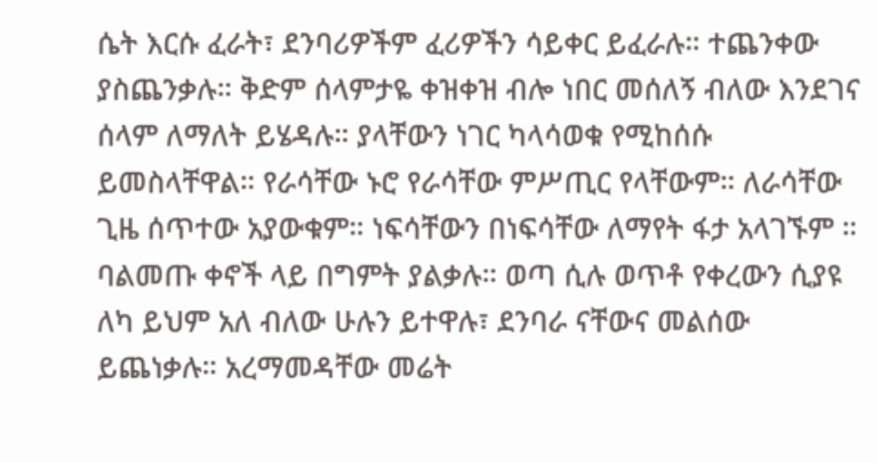ሴት እርሱ ፈራት፣ ደንባሪዎችም ፈሪዎችን ሳይቀር ይፈራሉ። ተጨንቀው ያስጨንቃሉ። ቅድም ሰላምታዬ ቀዝቀዝ ብሎ ነበር መሰለኝ ብለው እንደገና ሰላም ለማለት ይሄዳሉ። ያላቸውን ነገር ካላሳወቁ የሚከሰሱ ይመስላቸዋል። የራሳቸው ኑሮ የራሳቸው ምሥጢር የላቸውም። ለራሳቸው ጊዜ ሰጥተው አያውቁም። ነፍሳቸውን በነፍሳቸው ለማየት ፋታ አላገኙም ። ባልመጡ ቀኖች ላይ በግምት ያልቃሉ። ወጣ ሲሉ ወጥቶ የቀረውን ሲያዩ ለካ ይህም አለ ብለው ሁሉን ይተዋሉ፣ ደንባራ ናቸውና መልሰው ይጨነቃሉ። አረማመዳቸው መሬት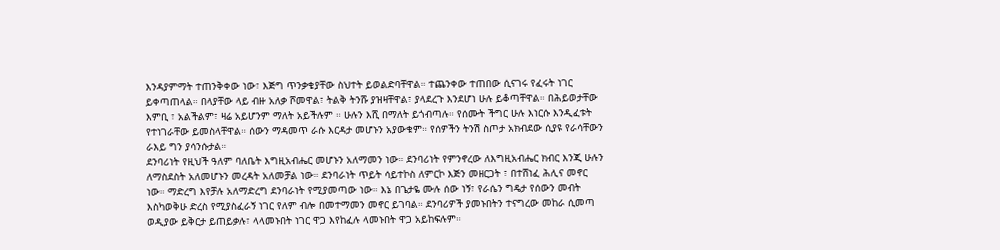እንዳያምማት ተጠንቅቀው ነው፣ እጅግ ጥንቃቄያቸው ስህተት ይወልድባቸዋል። ተጨንቀው ተጠበው ሲናገሩ የፈሩት ነገር ይቀጣጠላል። በላያቸው ላይ ብዙ አለቃ ሾመዋል፣ ትልቅ ትንሹ ያዝዛቸዋል፣ ያላደረጉ እንደሆነ ሁሉ ይቆጣቸዋል። በሕይወታቸው እምቢ ፣ አልችልም፣ ዛሬ አይሆንም ማለት አይችሉም ። ሁሉን እሺ በማለት ይጎብጣሉ። የሰሙት ችግር ሁሉ እነርሱ እንዲፈቱት የተነገራቸው ይመስላቸዋል። ሰውን ማዳመጥ ራሱ እርዳታ መሆኑን አያውቁም። የሰዎችን ትንሽ ስጦታ አክብደው ሲያዩ የራሳቸውን ራእይ ግን ያሳንሱታል።
ደንባሪነት የዚህች ዓለም ባለቤት እግዚአብሔር መሆኑን አለማመን ነው። ደንባሪነት የምንኖረው ለእግዚአብሔር ክብር እንጂ ሁሉን ለማስደስት አለመሆኑን መረዳት አለመቻል ነው። ደንባራነት ጥይት ሳይተኮስ ለምርኮ እጅን መዘርጋት ፣ በተሸነፈ ሕሊና መኖር ነው። ማድረግ እየቻሉ አለማድረግ ደንባራነት የሚያመጣው ነው። እኔ በጌታዬ ሙሉ ሰው ነኝ፣ የራሴን ግዴታ የሰውን መብት እስካወቅሁ ድረስ የሚያስፈራኝ ነገር የለም ብሎ በመተማመን መኖር ይገባል። ደንባሪዎች ያመኑበትን ተናግረው መከራ ሲመጣ ወዲያው ይቅርታ ይጠይቃሉ፣ ላላመኑበት ነገር ዋጋ እየከፈሉ ላመኑበት ዋጋ አይከፍሉም።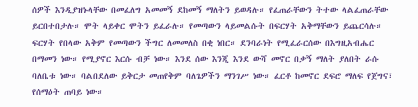ሰዎች እንዲያዝኑላቸው በመፈለግ አመመኝ ደከመኝ ማለትን ይወዳሉ። የፈጠራቸውን ትተው ላልፈጠራቸው ይርበተበታሉ። ሞት ላይቀር ሞትን ይፈራሉ። የመጣውን ላይመልሱት በፍርሃት አቅማቸውን ይጨርሳሉ። ፍርሃት የበላው አቅም የመጣውን ችግር ለመመለስ በቂ ነበር። ደንባራነት የሚፈራርሰው በእግዚአብሔር በማመን ነው። የሚያኖር እርሱ ብቻ ነው። እንደ ሰው እንጂ እንደ ውሻ መኖር በቃኝ ማለት ያለበት ራሱ ባለቤቱ ነው። ባልበደለው ይቅርታ መጠየቅም ባለጌዎችን ማንገሥ ነው። ፈርቶ ከመኖር ደፍሮ ማለፍ የጀግና፣ የሰማዕት ጠባይ ነው።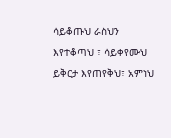ሳይቆጡህ ራስህን እየተቆጣህ ፣ ሳይቀየሙህ ይቅርታ እየጠየቅህ፣ አምነህ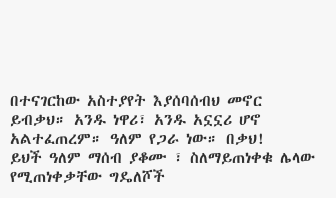በተናገርከው አስተያየት እያሰባሰብህ መኖር ይብቃህ። አንዱ ነዋሪ፣ አንዱ አኗኗሪ ሆኖ አልተፈጠረም። ዓለም የጋራ ነው። በቃህ!
ይህች ዓለም ማሰብ ያቆሙ ፣ ስለማይጠነቀቁ ሌላው የሚጠነቀቃቸው ግዴለሾች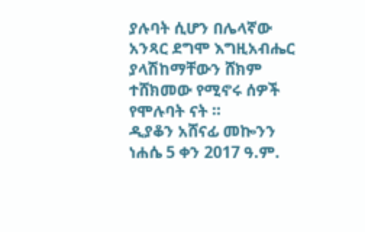ያሉባት ሲሆን በሌላኛው አንጻር ደግሞ እግዚአብሔር ያላሽከማቸውን ሸክም ተሸክመው የሚኖሩ ሰዎች የሞሉባት ናት ።
ዲያቆን አሸናፊ መኰንን
ነሐሴ 5 ቀን 2017 ዓ.ም.